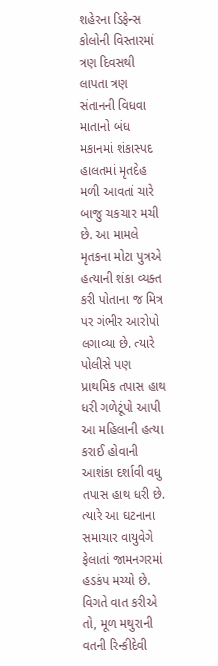શહેરના ડિફેન્સ કોલોની વિસ્તારમાં ત્રણ દિવસથી લાપતા ત્રણ સંતાનની વિધવા માતાનો બંધ મકાનમાં શંકાસ્પદ હાલતમાં મૃતદેહ મળી આવતાં ચારે બાજુ ચકચાર મચી છે. આ મામલે મૃતકના મોટા પુત્રએ હત્યાની શંકા વ્યક્ત કરી પોતાના જ મિત્ર પર ગંભીર આરોપો લગાવ્યા છે. ત્યારે પોલીસે પણ પ્રાથમિક તપાસ હાથ ધરી ગળેટૂંપો આપી આ મહિલાની હત્યા કરાઈ હોવાની આશંકા દર્શાવી વધુ તપાસ હાથ ધરી છે. ત્યારે આ ઘટનાના સમાચાર વાયુવેગે ફેલાતાં જામનગરમાં હડકંપ મચ્યો છે.
વિગતે વાત કરીએ તો, મૂળ મથુરાની વતની રિન્કીદેવી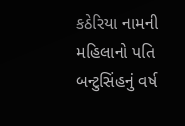કઠેરિયા નામની મહિલાનો પતિ બન્ટુસિંહનું વર્ષ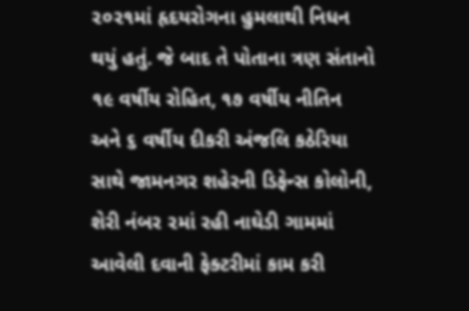૨૦૨૧માં હૃદયરોગના હુમલાથી નિધન થયું હતું. જે બાદ તે પોતાના ત્રણ સંતાનો ૧૯ વર્ષીય રોહિત, ૧૭ વર્ષીય નીતિન અને ૬ વર્ષીય દીકરી અંજલિ કઠેરિયા સાથે જામનગર શહેરની ડિફેન્સ કોલોની, શેરી નંબર ૨માં રહી નાઘેડી ગામમાં આવેલી દવાની ફેક્ટરીમાં કામ કરી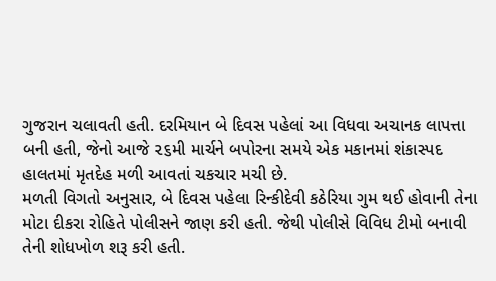ગુજરાન ચલાવતી હતી. દરમિયાન બે દિવસ પહેલાં આ વિધવા અચાનક લાપત્તા બની હતી, જેનો આજે ૨૬મી માર્ચને બપોરના સમયે એક મકાનમાં શંકાસ્પદ હાલતમાં મૃતદેહ મળી આવતાં ચકચાર મચી છે.
મળતી વિગતો અનુસાર, બે દિવસ પહેલા રિન્કીદેવી કઠેરિયા ગુમ થઈ હોવાની તેના મોટા દીકરા રોહિતે પોલીસને જાણ કરી હતી. જેથી પોલીસે વિવિધ ટીમો બનાવી તેની શોધખોળ શરૂ કરી હતી.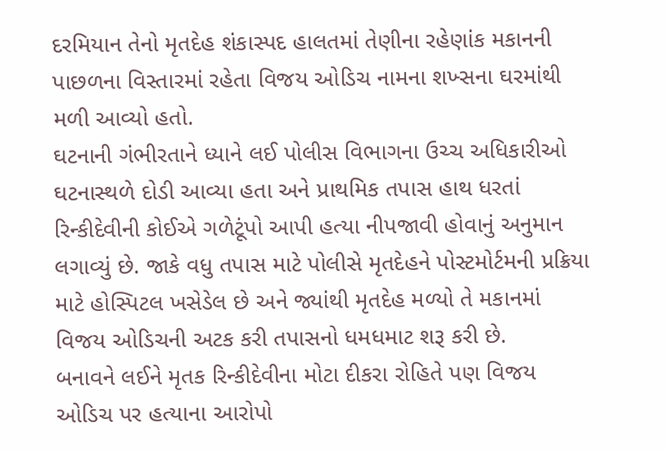દરમિયાન તેનો મૃતદેહ શંકાસ્પદ હાલતમાં તેણીના રહેણાંક મકાનની પાછળના વિસ્તારમાં રહેતા વિજય ઓડિચ નામના શખ્સના ઘરમાંથી મળી આવ્યો હતો.
ઘટનાની ગંભીરતાને ધ્યાને લઈ પોલીસ વિભાગના ઉચ્ચ અધિકારીઓ ઘટનાસ્થળે દોડી આવ્યા હતા અને પ્રાથમિક તપાસ હાથ ધરતાં રિન્કીદેવીની કોઈએ ગળેટૂંપો આપી હત્યા નીપજાવી હોવાનું અનુમાન લગાવ્યું છે. જાકે વધુ તપાસ માટે પોલીસે મૃતદેહને પોસ્ટમોર્ટમની પ્રક્રિયા માટે હોસ્પિટલ ખસેડેલ છે અને જ્યાંથી મૃતદેહ મળ્યો તે મકાનમાં વિજય ઓડિચની અટક કરી તપાસનો ધમધમાટ શરૂ કરી છે.
બનાવને લઈને મૃતક રિન્કીદેવીના મોટા દીકરા રોહિતે પણ વિજય ઓડિચ પર હત્યાના આરોપો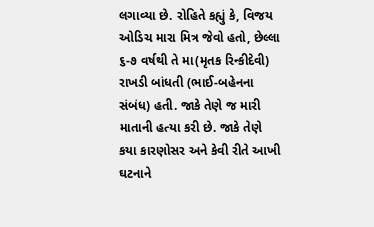લગાવ્યા છે. રોહિતે કહ્યું કે, વિજય ઓડિચ મારા મિત્ર જેવો હતો, છેલ્લા ૬-૭ વર્ષથી તે મા(મૃતક રિન્કીદેવી) રાખડી બાંધતી (ભાઈ-બહેનના સંબંધ) હતી. જાકે તેણે જ મારી માતાની હત્યા કરી છે. જાકે તેણે કયા કારણોસર અને કેવી રીતે આખી ઘટનાને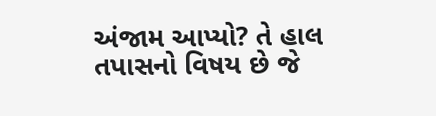અંજામ આપ્યો? તે હાલ તપાસનો વિષય છે જે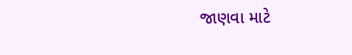જાણવા માટે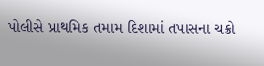પોલીસે પ્રાથમિક તમામ દિશામાં તપાસના ચક્રો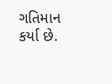ગતિમાન કર્યા છે.